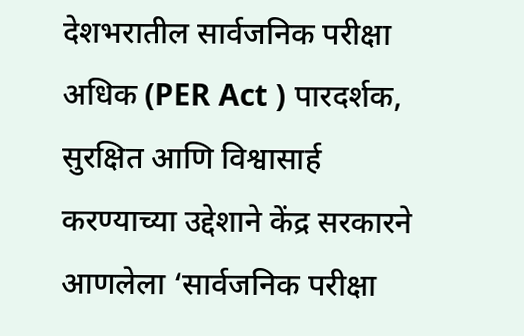देशभरातील सार्वजनिक परीक्षा अधिक (PER Act ) पारदर्शक, सुरक्षित आणि विश्वासार्ह करण्याच्या उद्देशाने केंद्र सरकारने आणलेला ‘सार्वजनिक परीक्षा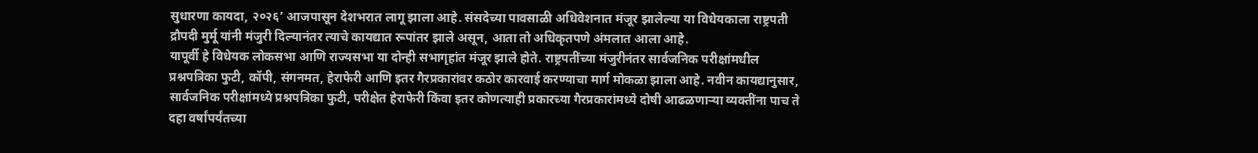सुधारणा कायदा, २०२६’ आजपासून देशभरात लागू झाला आहे. संसदेच्या पावसाळी अधिवेशनात मंजूर झालेल्या या विधेयकाला राष्ट्रपती द्रौपदी मुर्मू यांनी मंजुरी दिल्यानंतर त्याचे कायद्यात रूपांतर झाले असून, आता तो अधिकृतपणे अंमलात आला आहे.
यापूर्वी हे विधेयक लोकसभा आणि राज्यसभा या दोन्ही सभागृहांत मंजूर झाले होते. राष्ट्रपतींच्या मंजुरीनंतर सार्वजनिक परीक्षांमधील प्रश्नपत्रिका फुटी, कॉपी, संगनमत, हेराफेरी आणि इतर गैरप्रकारांवर कठोर कारवाई करण्याचा मार्ग मोकळा झाला आहे. नवीन कायद्यानुसार, सार्वजनिक परीक्षांमध्ये प्रश्नपत्रिका फुटी, परीक्षेत हेराफेरी किंवा इतर कोणत्याही प्रकारच्या गैरप्रकारांमध्ये दोषी आढळणाऱ्या व्यक्तींना पाच ते दहा वर्षांपर्यंतच्या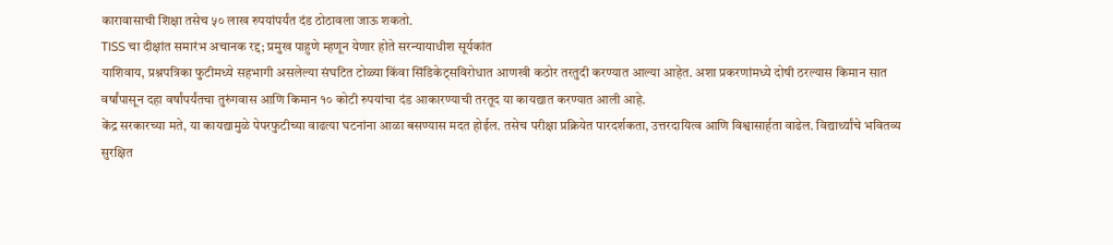कारावासाची शिक्षा तसेच ५० लाख रुपयांपर्यंत दंड ठोठावला जाऊ शकतो.
TISS चा दीक्षांत समारंभ अचानक रद्द; प्रमुख पाहुणे म्हणून येणार होते सरन्यायाधीश सूर्यकांत
याशिवाय, प्रश्नपत्रिका फुटीमध्ये सहभागी असलेल्या संघटित टोळ्या किंवा सिंडिकेट्सविरोधात आणखी कठोर तरतुदी करण्यात आल्या आहेत. अशा प्रकरणांमध्ये दोषी ठरल्यास किमान सात वर्षांपासून दहा वर्षांपर्यंतचा तुरुंगवास आणि किमान १० कोटी रुपयांचा दंड आकारण्याची तरतूद या कायद्यात करण्यात आली आहे.
केंद्र सरकारच्या मते, या कायद्यामुळे पेपरफुटीच्या वाढत्या घटनांना आळा बसण्यास मदत होईल. तसेच परीक्षा प्रक्रियेत पारदर्शकता, उत्तरदायित्व आणि विश्वासार्हता वाढेल. विद्यार्थ्यांचे भवितव्य सुरक्षित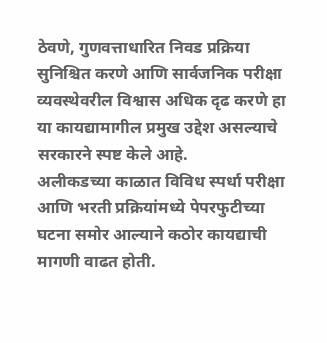ठेवणे, गुणवत्ताधारित निवड प्रक्रिया सुनिश्चित करणे आणि सार्वजनिक परीक्षा व्यवस्थेवरील विश्वास अधिक दृढ करणे हा या कायद्यामागील प्रमुख उद्देश असल्याचे सरकारने स्पष्ट केले आहे.
अलीकडच्या काळात विविध स्पर्धा परीक्षा आणि भरती प्रक्रियांमध्ये पेपरफुटीच्या घटना समोर आल्याने कठोर कायद्याची मागणी वाढत होती.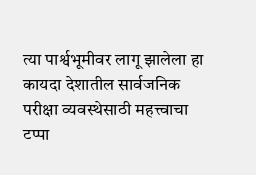त्या पार्श्वभूमीवर लागू झालेला हा कायदा देशातील सार्वजनिक परीक्षा व्यवस्थेसाठी महत्त्वाचा टप्पा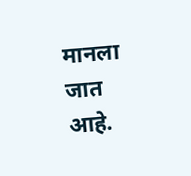मानला जात आहे.